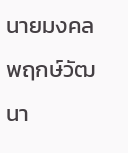นายมงคล พฤกษ์วัฒนา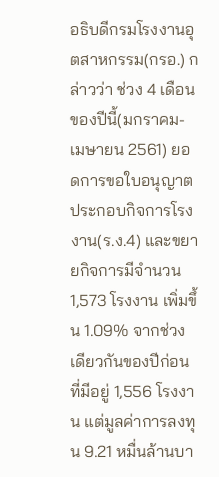อธิบดีกรมโรงงานอุตสาหกรรม(กรอ.) กล่าวว่า ช่วง 4 เดือนของปีนี้(มกราคม-เมษายน 2561) ยอดการขอใบอนุญาตประกอบกิจการโรงงาน(ร.ง.4) และขยายกิจการมีจำนวน 1,573 โรงงาน เพิ่มขึ้น 1.09% จากช่วงเดียวกันของปีก่อนที่มีอยู่ 1,556 โรงงาน แต่มูลค่าการลงทุน 9.21 หมื่นล้านบา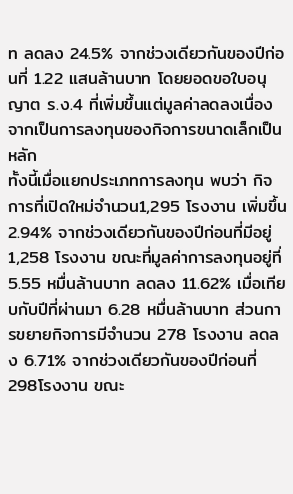ท ลดลง 24.5% จากช่วงเดียวกันของปีก่อนที่ 1.22 แสนล้านบาท โดยยอดขอใบอนุญาต ร.ง.4 ที่เพิ่มขึ้นแต่มูลค่าลดลงเนื่องจากเป็นการลงทุนของกิจการขนาดเล็กเป็นหลัก
ทั้งนี้เมื่อแยกประเภทการลงทุน พบว่า กิจการที่เปิดใหม่จำนวน1,295 โรงงาน เพิ่มขึ้น 2.94% จากช่วงเดียวกันของปีก่อนที่มีอยู่ 1,258 โรงงาน ขณะที่มูลค่าการลงทุนอยู่ที่ 5.55 หมื่นล้านบาท ลดลง 11.62% เมื่อเทียบกับปีที่ผ่านมา 6.28 หมื่นล้านบาท ส่วนการขยายกิจการมีจำนวน 278 โรงงาน ลดลง 6.71% จากช่วงเดียวกันของปีก่อนที่ 298โรงงาน ขณะ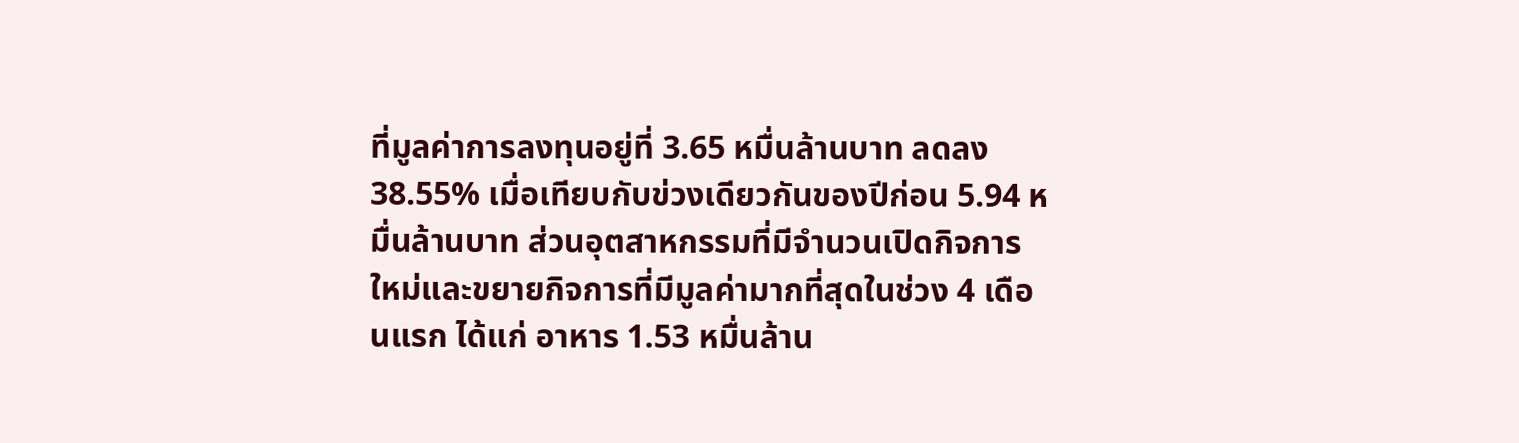ที่มูลค่าการลงทุนอยู่ที่ 3.65 หมื่นล้านบาท ลดลง 38.55% เมื่อเทียบกับข่วงเดียวกันของปีก่อน 5.94 หมื่นล้านบาท ส่วนอุตสาหกรรมที่มีจำนวนเปิดกิจการใหม่และขยายกิจการที่มีมูลค่ามากที่สุดในช่วง 4 เดือนแรก ได้แก่ อาหาร 1.53 หมื่นล้าน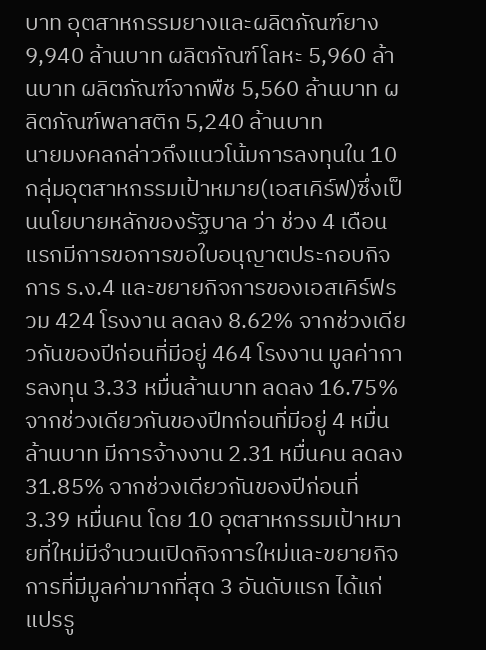บาท อุตสาหกรรมยางและผลิตภัณฑ์ยาง 9,940 ล้านบาท ผลิตภัณฑ์โลหะ 5,960 ล้านบาท ผลิตภัณฑ์จากพืช 5,560 ล้านบาท ผลิตภัณฑ์พลาสติก 5,240 ล้านบาท
นายมงคลกล่าวถึงแนวโน้มการลงทุนใน 10 กลุ่มอุตสาหกรรมเป้าหมาย(เอสเคิร์ฟ)ซึ่งเป็นนโยบายหลักของรัฐบาล ว่า ช่วง 4 เดือนแรกมีการขอการขอใบอนุญาตประกอบกิจการ ร.ง.4 และขยายกิจการของเอสเคิร์ฟรวม 424 โรงงาน ลดลง 8.62% จากช่วงเดียวกันของปีก่อนที่มีอยู่ 464 โรงงาน มูลค่าการลงทุน 3.33 หมื่นล้านบาท ลดลง 16.75% จากช่วงเดียวกันของปีทก่อนที่มีอยู่ 4 หมื่นล้านบาท มีการจ้างงาน 2.31 หมื่นคน ลดลง 31.85% จากช่วงเดียวกันของปีก่อนที่ 3.39 หมื่นคน โดย 10 อุตสาหกรรมเป้าหมายที่ใหม่มีจำนวนเปิดกิจการใหม่และขยายกิจการที่มีมูลค่ามากที่สุด 3 อันดับแรก ได้แก่ แปรรู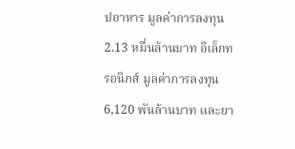ปอาหาร มูลค่าการลงทุน 2.13 หมื่นล้านบาท อิเล็กทรอนิกส์ มูลค่าการลงทุน 6,120 พันล้านบาท และยา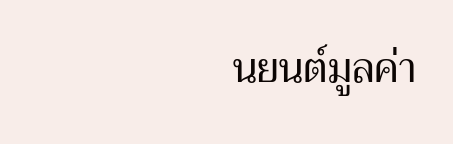นยนต์มูลค่า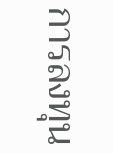การลงทุน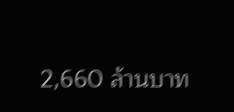2,660 ล้านบาท